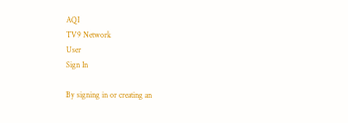AQI
TV9 Network
User
Sign In

By signing in or creating an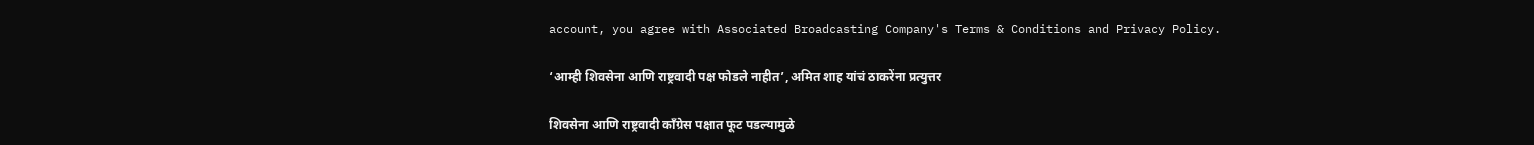account, you agree with Associated Broadcasting Company's Terms & Conditions and Privacy Policy.

‘आम्ही शिवसेना आणि राष्ट्रवादी पक्ष फोडले नाहीत’, अमित शाह यांचं ठाकरेंना प्रत्युत्तर

शिवसेना आणि राष्ट्रवादी काँग्रेस पक्षात फूट पडल्यामुळे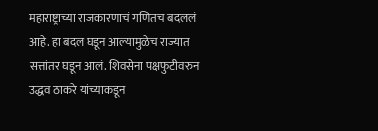महाराष्ट्राच्या राजकारणाचं गणितच बदललं आहे. हा बदल घडून आल्यामुळेच राज्यात सत्तांतर घडून आलं. शिवसेना पक्षफुटीवरुन उद्धव ठाकरे यांच्याकडून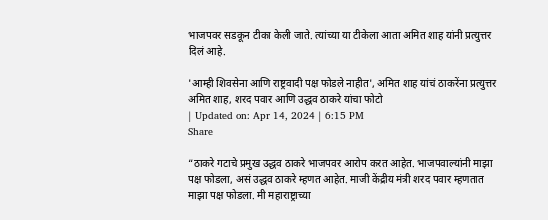भाजपवर सडकून टीका केली जाते. त्यांच्या या टीकेला आता अमित शाह यांनी प्रत्युत्तर दिलं आहे.

'आम्ही शिवसेना आणि राष्ट्रवादी पक्ष फोडले नाहीत', अमित शाह यांचं ठाकरेंना प्रत्युत्तर
अमित शाह, शरद पवार आणि उद्धव ठाकरे यांचा फोटो
| Updated on: Apr 14, 2024 | 6:15 PM
Share

“ठाकरे गटाचे प्रमुख उद्धव ठाकरे भाजपवर आरोप करत आहेत. भाजपवाल्यांनी माझा पक्ष फोडला, असं उद्धव ठाकरे म्हणत आहेत. माजी केंद्रीय मंत्री शरद पवार म्हणतात माझा पक्ष फोडला. मी महाराष्ट्राच्या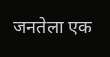जनतेला एक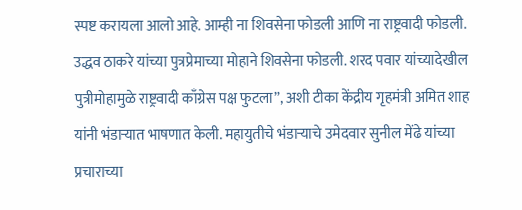स्पष्ट करायला आलो आहे. आम्ही ना शिवसेना फोडली आणि ना राष्ट्रवादी फोडली. उद्धव ठाकरे यांच्या पुत्रप्रेमाच्या मोहाने शिवसेना फोडली. शरद पवार यांच्यादेखील पुत्रीमोहामुळे राष्ट्रवादी काँग्रेस पक्ष फुटला”, अशी टीका केंद्रीय गृहमंत्री अमित शाह यांनी भंडाऱ्यात भाषणात केली. महायुतीचे भंडाऱ्याचे उमेदवार सुनील मेंढे यांच्या प्रचाराच्या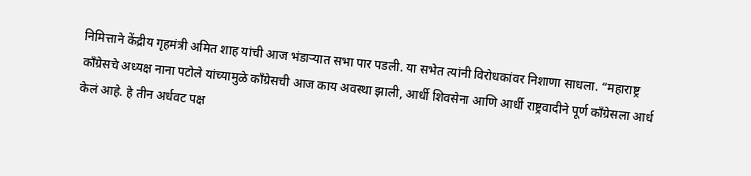निमित्ताने केंद्रीय गृहमंत्री अमित शाह यांची आज भंडाऱ्यात सभा पार पडली. या सभेत त्यांनी विरोधकांवर निशाणा साधला. “महाराष्ट्र काँग्रेसचे अध्यक्ष नाना पटोले यांच्यामुळे काँग्रेसची आज काय अवस्था झाली, आर्धी शिवसेना आणि आर्धी राष्ट्रवादीने पूर्ण काँग्रेसला आर्ध केलं आहे. हे तीन अर्धवट पक्ष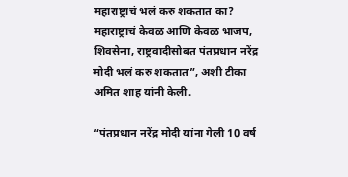महाराष्ट्राचं भलं करु शकतात का? महाराष्ट्राचं केवळ आणि केवळ भाजप, शिवसेना, राष्ट्रवादीसोबत पंतप्रधान नरेंद्र मोदी भलं करु शकतात”, अशी टीका अमित शाह यांनी केली.

“पंतप्रधान नरेंद्र मोदी यांना गेली 10 वर्ष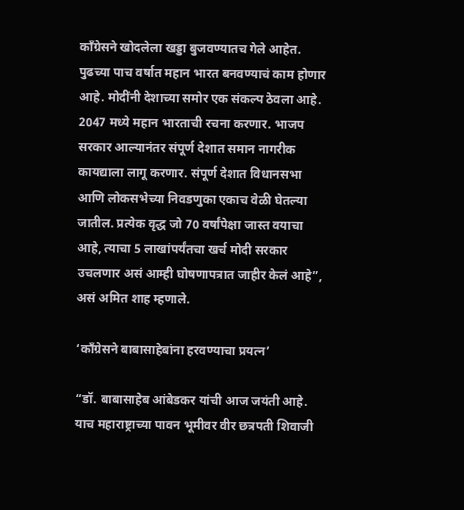काँग्रेसने खोदलेला खड्डा बुजवण्यातच गेले आहेत. पुढच्या पाच वर्षात महान भारत बनवण्याचं काम होणार आहे. मोदींनी देशाच्या समोर एक संकल्प ठेवला आहे. 2047 मध्ये महान भारताची रचना करणार. भाजप सरकार आल्यानंतर संपूर्ण देशात समान नागरीक कायद्याला लागू करणार. संपूर्ण देशात विधानसभा आणि लोकसभेच्या निवडणुका एकाच वेळी घेतल्या जातील. प्रत्येक वृद्ध जो 70 वर्षांपेक्षा जास्त वयाचा आहे, त्याचा 5 लाखांपर्यंतचा खर्च मोदी सरकार उचलणार असं आम्ही घोषणापत्रात जाहीर केलं आहे”, असं अमित शाह म्हणाले.

‘काँग्रेसने बाबासाहेबांना हरवण्याचा प्रयत्न’

“डॉ. बाबासाहेब आंबेडकर यांची आज जयंती आहे. याच महाराष्ट्राच्या पावन भूमीवर वीर छत्रपती शिवाजी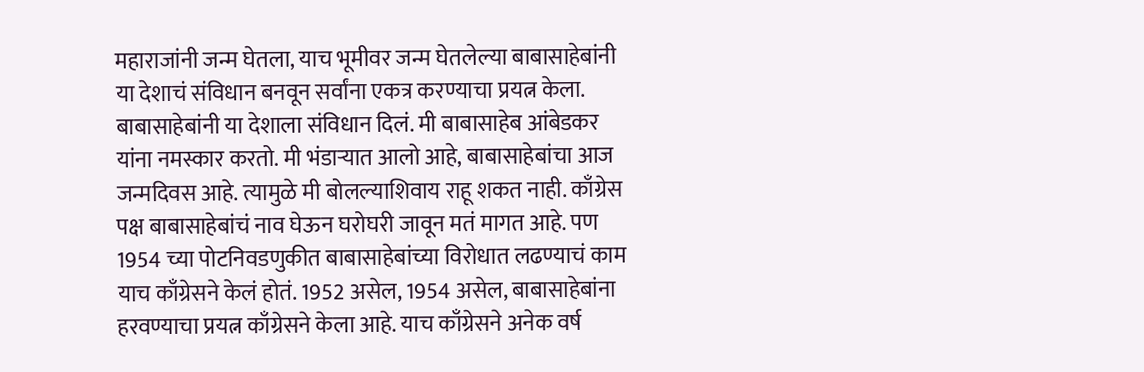महाराजांनी जन्म घेतला, याच भूमीवर जन्म घेतलेल्या बाबासाहेबांनी या देशाचं संविधान बनवून सर्वांना एकत्र करण्याचा प्रयत्न केला. बाबासाहेबांनी या देशाला संविधान दिलं. मी बाबासाहेब आंबेडकर यांना नमस्कार करतो. मी भंडाऱ्यात आलो आहे, बाबासाहेबांचा आज जन्मदिवस आहे. त्यामुळे मी बोलल्याशिवाय राहू शकत नाही. काँग्रेस पक्ष बाबासाहेबांचं नाव घेऊन घरोघरी जावून मतं मागत आहे. पण 1954 च्या पोटनिवडणुकीत बाबासाहेबांच्या विरोधात लढण्याचं काम याच काँग्रेसने केलं होतं. 1952 असेल, 1954 असेल, बाबासाहेबांना हरवण्याचा प्रयत्न काँग्रेसने केला आहे. याच काँग्रेसने अनेक वर्ष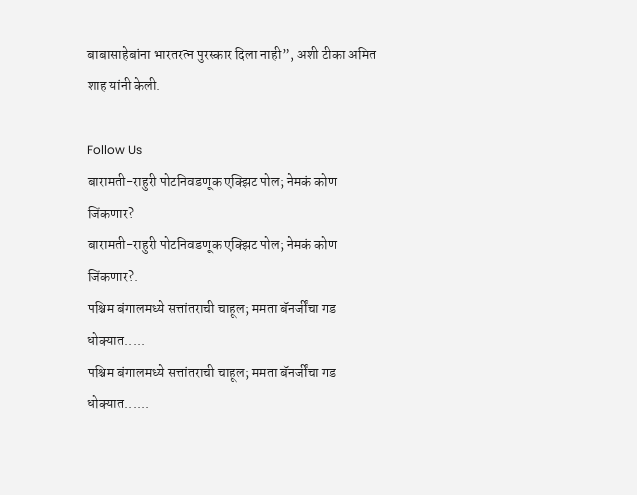बाबासाहेबांना भारतरत्न पुरस्कार दिला नाही”, अशी टीका अमित शाह यांनी केली.

Follow Us
बारामती-राहुरी पोटनिवडणूक एक्झिट पोल; नेमकं कोण जिंकणार?
बारामती-राहुरी पोटनिवडणूक एक्झिट पोल; नेमकं कोण जिंकणार?.
पश्चिम बंगालमध्ये सत्तांतराची चाहूल; ममता बॅनर्जींचा गड धोक्यात.....
पश्चिम बंगालमध्ये सत्तांतराची चाहूल; ममता बॅनर्जींचा गड धोक्यात......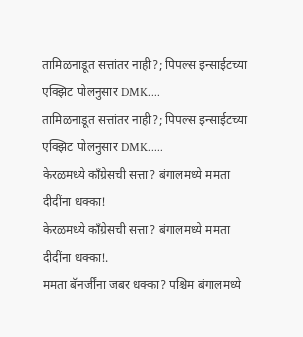तामिळनाडूत सत्तांतर नाही?; पिपल्स इन्साईटच्या एक्झिट पोलनुसार DMK....
तामिळनाडूत सत्तांतर नाही?; पिपल्स इन्साईटच्या एक्झिट पोलनुसार DMK.....
केरळमध्ये काँग्रेसची सत्ता? बंगालमध्ये ममता दीदींना धक्का!
केरळमध्ये काँग्रेसची सत्ता? बंगालमध्ये ममता दीदींना धक्का!.
ममता बॅनर्जींना जबर धक्का? पश्चिम बंगालमध्ये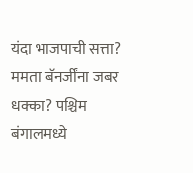यंदा भाजपाची सत्ता?
ममता बॅनर्जींना जबर धक्का? पश्चिम बंगालमध्ये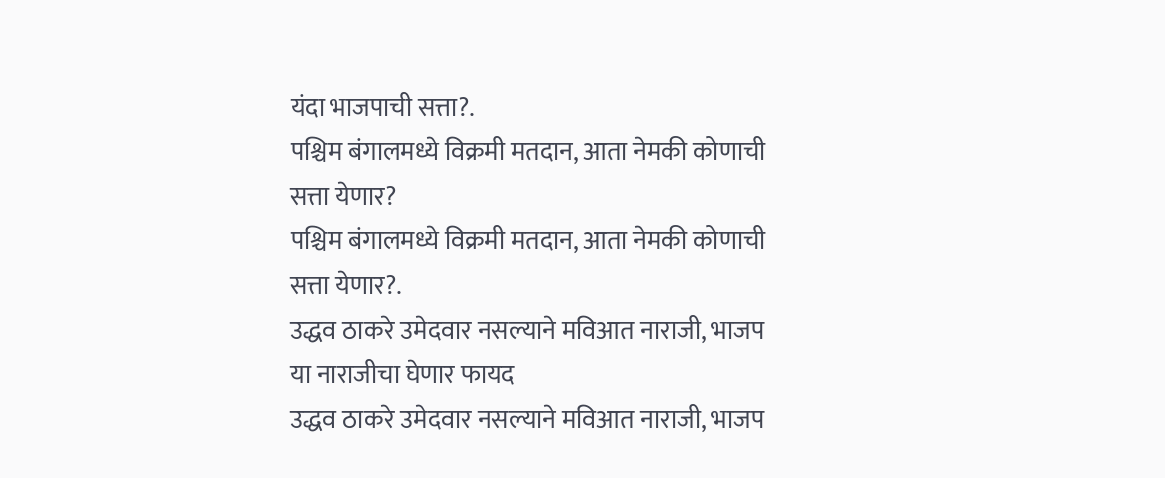यंदा भाजपाची सत्ता?.
पश्चिम बंगालमध्ये विक्रमी मतदान, आता नेमकी कोणाची सत्ता येणार?
पश्चिम बंगालमध्ये विक्रमी मतदान, आता नेमकी कोणाची सत्ता येणार?.
उद्धव ठाकरे उमेदवार नसल्याने मविआत नाराजी, भाजप या नाराजीचा घेणार फायद
उद्धव ठाकरे उमेदवार नसल्याने मविआत नाराजी, भाजप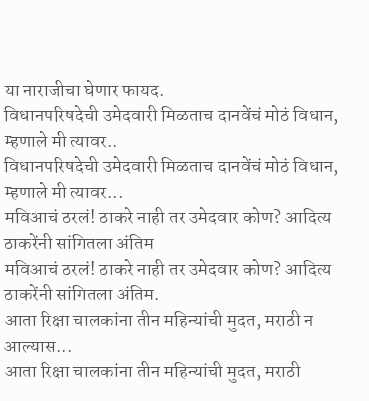या नाराजीचा घेणार फायद.
विधानपरिषदेची उमेदवारी मिळताच दानवेंचं मोठं विधान, म्हणाले मी त्यावर..
विधानपरिषदेची उमेदवारी मिळताच दानवेंचं मोठं विधान, म्हणाले मी त्यावर...
मविआचं ठरलं! ठाकरे नाही तर उमेदवार कोण? आदित्य ठाकरेंनी सांगितला अंतिम
मविआचं ठरलं! ठाकरे नाही तर उमेदवार कोण? आदित्य ठाकरेंनी सांगितला अंतिम.
आता रिक्षा चालकांना तीन महिन्यांची मुदत, मराठी न आल्यास...
आता रिक्षा चालकांना तीन महिन्यांची मुदत, मराठी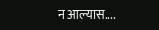न आल्यास....